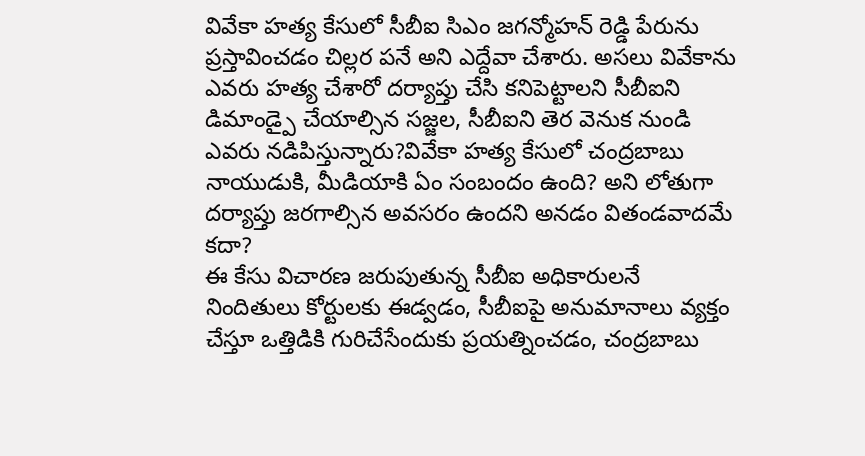వివేకా హత్య కేసులో సీబీఐ సిఎం జగన్మోహన్ రెడ్డి పేరును ప్రస్తావించడం చిల్లర పనే అని ఎద్దేవా చేశారు. అసలు వివేకాను ఎవరు హత్య చేశారో దర్యాప్తు చేసి కనిపెట్టాలని సీబీఐని డిమాండ్పై చేయాల్సిన సజ్జల, సీబీఐని తెర వెనుక నుండి ఎవరు నడిపిస్తున్నారు?వివేకా హత్య కేసులో చంద్రబాబు నాయుడుకి, మీడియాకి ఏం సంబందం ఉంది? అని లోతుగా దర్యాప్తు జరగాల్సిన అవసరం ఉందని అనడం వితండవాదమే కదా?
ఈ కేసు విచారణ జరుపుతున్న సీబీఐ అధికారులనే నిందితులు కోర్టులకు ఈడ్వడం, సీబీఐపై అనుమానాలు వ్యక్తం చేస్తూ ఒత్తిడికి గురిచేసేందుకు ప్రయత్నించడం, చంద్రబాబు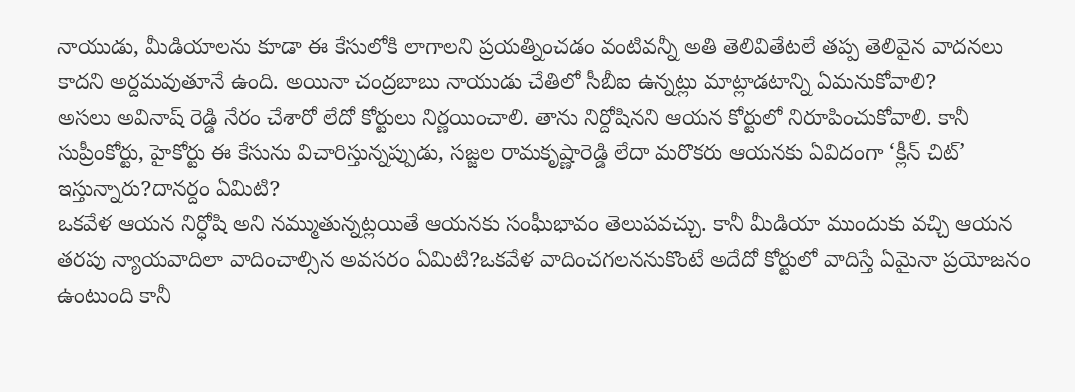నాయుడు, మీడియాలను కూడా ఈ కేసులోకి లాగాలని ప్రయత్నించడం వంటివన్నీ అతి తెలివితేటలే తప్ప తెలివైన వాదనలు కాదని అర్దమవుతూనే ఉంది. అయినా చంద్రబాబు నాయుడు చేతిలో సీబీఐ ఉన్నట్లు మాట్లాడటాన్ని ఏమనుకోవాలి?
అసలు అవినాష్ రెడ్డి నేరం చేశారో లేదో కోర్టులు నిర్ణయించాలి. తాను నిర్దోషినని ఆయన కోర్టులో నిరూపించుకోవాలి. కానీ సుప్రీంకోర్టు, హైకోర్టు ఈ కేసును విచారిస్తున్నప్పుడు, సజ్జల రామకృష్ణారెడ్డి లేదా మరొకరు ఆయనకు ఏవిదంగా ‘క్లీన్ చిట్’ ఇస్తున్నారు?దానర్దం ఏమిటి?
ఒకవేళ ఆయన నిర్ధోషి అని నమ్ముతున్నట్లయితే ఆయనకు సంఘీభావం తెలుపవచ్చు. కానీ మీడియా ముందుకు వచ్చి ఆయన తరపు న్యాయవాదిలా వాదించాల్సిన అవసరం ఏమిటి?ఒకవేళ వాదించగలననుకొంటే అదేదో కోర్టులో వాదిస్తే ఏమైనా ప్రయోజనం ఉంటుంది కానీ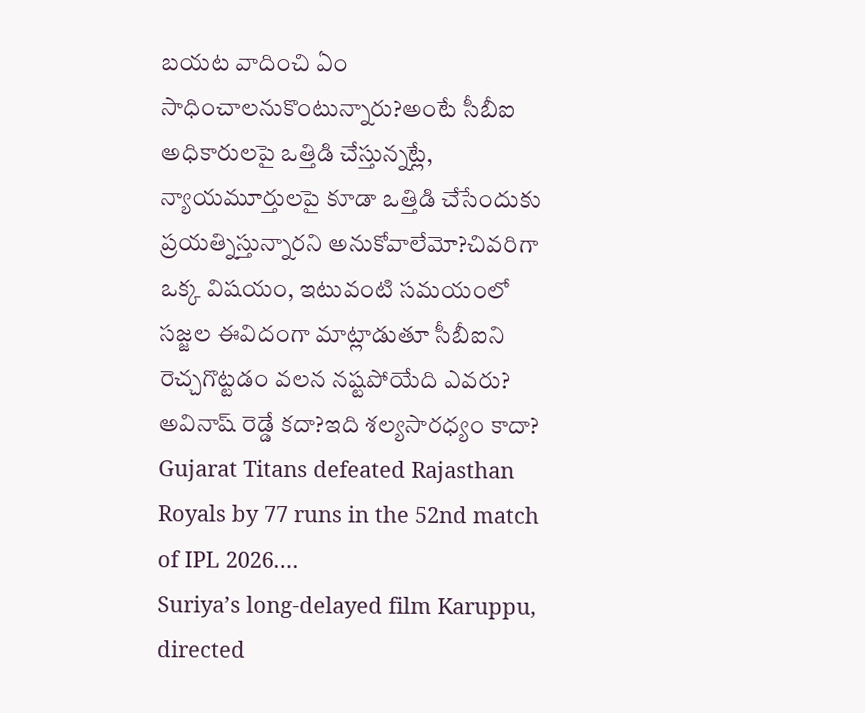బయట వాదించి ఏం సాధించాలనుకొంటున్నారు?అంటే సీబీఐ అధికారులపై ఒత్తిడి చేస్తున్నట్లే, న్యాయమూర్తులపై కూడా ఒత్తిడి చేసేందుకు ప్రయత్నిస్తున్నారని అనుకోవాలేమో?చివరిగా ఒక్క విషయం, ఇటువంటి సమయంలో సజ్జల ఈవిదంగా మాట్లాడుతూ సీబీఐని రెచ్చగొట్టడం వలన నష్టపోయేది ఎవరు? అవినాష్ రెడ్డే కదా?ఇది శల్యసారధ్యం కాదా?
Gujarat Titans defeated Rajasthan Royals by 77 runs in the 52nd match of IPL 2026.…
Suriya’s long-delayed film Karuppu, directed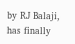by RJ Balaji, has finally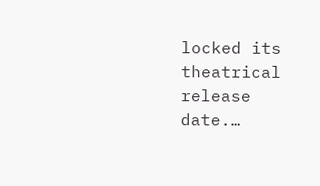locked its theatrical release date.…